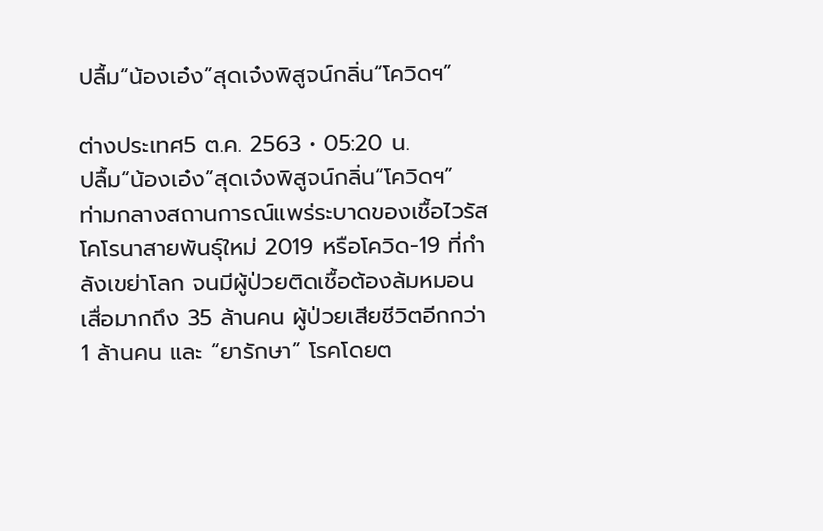ปลื้ม“น้องเอ๋ง”สุดเจ๋งพิสูจน์กลิ่น“โควิดฯ”

ต่างประเทศ5 ต.ค. 2563 • 05:20 น.
ปลื้ม“น้องเอ๋ง”สุดเจ๋งพิสูจน์กลิ่น“โควิดฯ”
ท่ามกลางสถานการณ์แพร่ระบาดของเชื้อไวรัสโคโรนาสายพันธุ์ใหม่ 2019 หรือโควิด-19 ที่กำลังเขย่าโลก จนมีผู้ป่วยติดเชื้อต้องล้มหมอนเสื่อมากถึง 35 ล้านคน ผู้ป่วยเสียชีวิตอีกกว่า 1 ล้านคน และ “ยารักษา” โรคโดยต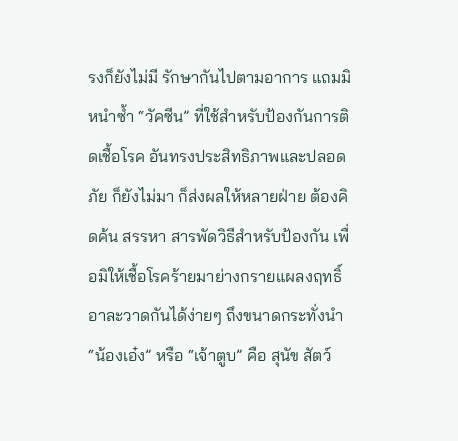รงก็ยังไม่มี รักษากันไปตามอาการ แถมมิหนำซ้ำ “วัคซีน” ที่ใช้สำหรับป้องกันการติดเชื้อโรค อันทรงประสิทธิภาพและปลอดภัย ก็ยังไม่มา ก็ส่งผลให้หลายฝ่าย ต้องคิดค้น สรรหา สารพัดวิธีสำหรับป้องกัน เพื่อมิให้เชื้อโรคร้ายมาย่างกรายแผลงฤทธิ์อาละวาดกันได้ง่ายๆ ถึงขนาดกระทั่งนำ “น้องเอ๋ง” หรือ “เจ้าตูบ” คือ สุนัข สัตว์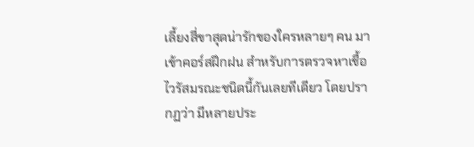เลี้ยงสี่ขาสุดน่ารักของใครหลายๆ คน มาเข้าคอร์สฝึกฝน สำหรับการตรวจหาเชื้อไวรัสมรณะชนิดนี้กันเลยทีเดียว โดยปรากฏว่า มีหลายประ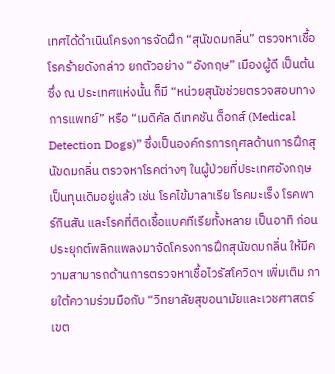เทศได้ดำเนินโครงการจัดฝึก “สุนัขดมกลิ่น” ตรวจหาเชื้อโรคร้ายดังกล่าว ยกตัวอย่าง “อังกฤษ” เมืองผู้ดี เป็นต้น ซึ่ง ณ ประเทศแห่งนั้น ก็มี “หน่วยสุนัขช่วยตรวจสอบทางการแพทย์” หรือ “เมดิคัล ดีเทคชัน ด็อกส์ (Medical Detection Dogs)” ซึ่งเป็นองค์กรการกุศลด้านการฝึกสุนัขดมกลิ่น ตรวจหาโรคต่างๆ ในผู้ป่วยที่ประเทศอังกฤษเป็นทุนเดิมอยู่แล้ว เช่น โรคไข้มาลาเรีย โรคมะเร็ง โรคพาร์กินสัน และโรคที่ติดเชื้อแบคทีเรียทั้งหลาย เป็นอาทิ ก่อนประยุกต์พลิกแพลงมาจัดโครงการฝึกสุนัขดมกลิ่น ให้มีความสามารถด้านการตรวจหาเชื้อไวรัสโควิดฯ เพิ่มเติม ภายใต้ความร่วมมือกับ “วิทยาลัยสุขอนามัยและเวชศาสตร์เขต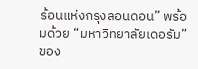ร้อนแห่งกรุงลอนดอน” พร้อมด้วย “มหาวิทยาลัยเดอรัม” ของ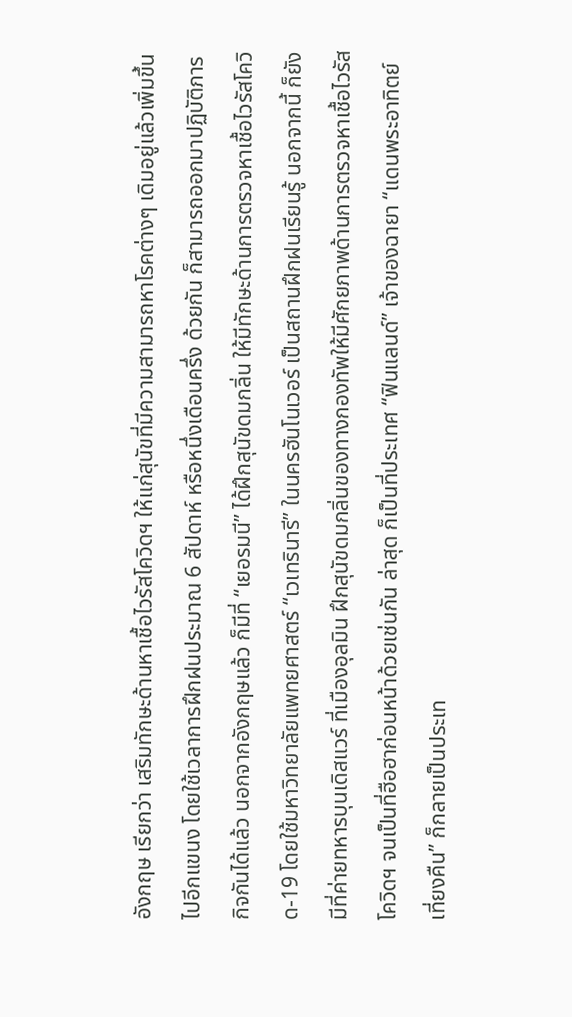อังกฤษ เรียกว่า เสริมทักษะด้านหาเชื้อไวรัสโควิดฯ ให้แก่สุนัขที่มีความสามารถหาโรคต่างๆ เดิมอยู่แล้วเพิ่มขึ้นไปอีกแขนง โดยใช้เวลาการฝึกฝนประมาณ 6 สัปดาห์ หรือหนึ่งเดือนครึ่ง ด้วยกัน ก็สามารถออกมาปฏิบัติภารกิจกันได้แล้ว นอกจากอังกฤษแล้ว ก็มีที่ “เยอรมนี” ได้ฝึกสุนัขดมกลิ่น ให้มีทักษะด้านการตรวจหาเชื้อไวรัสโควิด-19 โดยใช้มหาวิทยาลัยแพทยศาสตร์ “เวเทรินารี” ในนครฮันโนเวอร์ เป็นสถานฝึกฝนเรียนรู้ นอกจากนี้ ก็ยังมีที่ค่ายทหารบุนเดิสแวร์ ที่เมืองอุลมิน ฝึกสุนัขดมกลิ่นของทางกองทัพให้มีศักยภาพด้านการตรวจหาเชื้อไวรัสโควิดฯ จนเป็นที่ฮือฮาก่อนหน้าด้วยเช่นกัน ล่าสุด ก็เป็นที่ประเทศ “ฟินแลนด์” เจ้าของฉายา “แดนพระอาทิตย์เที่ยงคืน” ก็กลายเป็นประเท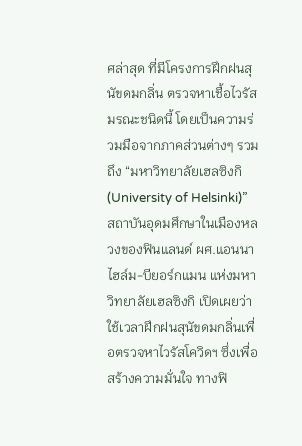ศล่าสุด ที่มีโครงการฝึกฝนสุนัขดมกลิ่น ตรวจหาเชื้อไวรัสมรณะชนิดนี้ โดยเป็นความร่วมมือจากภาคส่วนต่างๆ รวมถึง “มหาวิทยาลัยเฮลซิงกิ (University of Helsinki)” สถาบันอุดมศึกษาในเมืองหลวงของฟินแลนด์ ผศ.แอนนา ไฮล์ม-บียอร์กแมน แห่งมหาวิทยาลัยเฮลซิงกิ เปิดเผยว่า ใช้เวลาฝึกฝนสุนัขดมกลิ่นเพื่อตรวจหาไวรัสโควิดฯ ซึ่งเพื่อสร้างความมั่นใจ ทางฟิ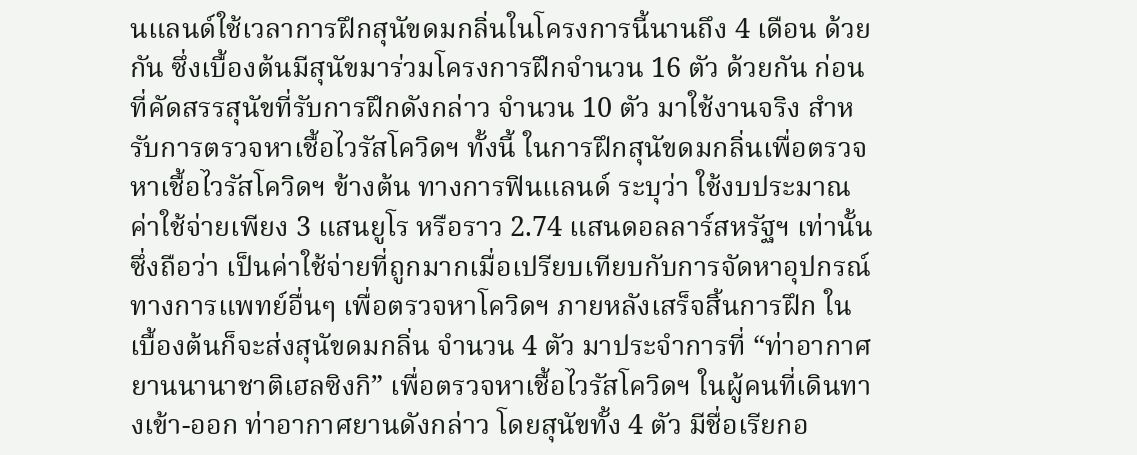นแลนด์ใช้เวลาการฝึกสุนัขดมกลิ่นในโครงการนี้นานถึง 4 เดือน ด้วยกัน ซึ่งเบื้องต้นมีสุนัขมาร่วมโครงการฝึกจำนวน 16 ตัว ด้วยกัน ก่อนที่คัดสรรสุนัขที่รับการฝึกดังกล่าว จำนวน 10 ตัว มาใช้งานจริง สำหรับการตรวจหาเชื้อไวรัสโควิดฯ ทั้งนี้ ในการฝึกสุนัขดมกลิ่นเพื่อตรวจหาเชื้อไวรัสโควิดฯ ข้างต้น ทางการฟินแลนด์ ระบุว่า ใช้งบประมาณค่าใช้จ่ายเพียง 3 แสนยูโร หรือราว 2.74 แสนดอลลาร์สหรัฐฯ เท่านั้น ซึ่งถือว่า เป็นค่าใช้จ่ายที่ถูกมากเมื่อเปรียบเทียบกับการจัดหาอุปกรณ์ทางการแพทย์อื่นๆ เพื่อตรวจหาโควิดฯ ภายหลังเสร็จสิ้นการฝึก ในเบื้องต้นก็จะส่งสุนัขดมกลิ่น จำนวน 4 ตัว มาประจำการที่ “ท่าอากาศยานนานาชาติเฮลซิงกิ” เพื่อตรวจหาเชื้อไวรัสโควิดฯ ในผู้คนที่เดินทางเข้า-ออก ท่าอากาศยานดังกล่าว โดยสุนัขทั้ง 4 ตัว มีชื่อเรียกอ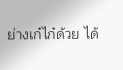ย่างเก๋ไก๋ด้วย ได้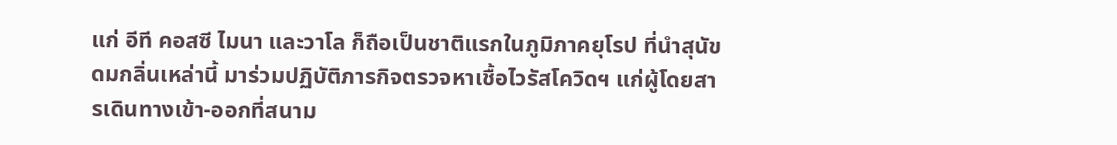แก่ อีที คอสซี ไมนา และวาโล ก็ถือเป็นชาติแรกในภูมิภาคยุโรป ที่นำสุนัขดมกลิ่นเหล่านี้ มาร่วมปฏิบัติภารกิจตรวจหาเชื้อไวรัสโควิดฯ แก่ผู้โดยสารเดินทางเข้า-ออกที่สนาม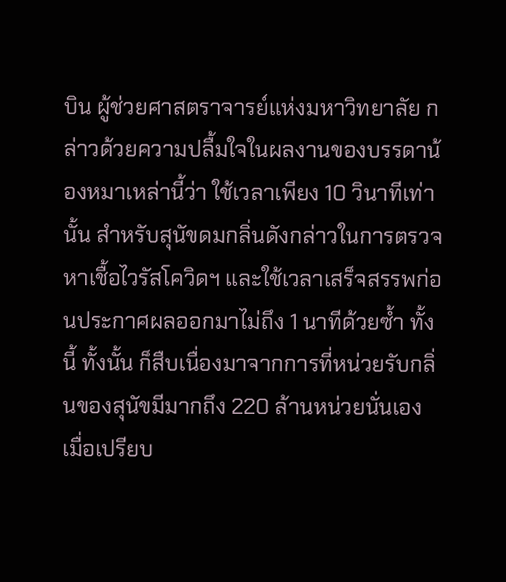บิน ผู้ช่วยศาสตราจารย์แห่งมหาวิทยาลัย กล่าวด้วยความปลื้มใจในผลงานของบรรดาน้องหมาเหล่านี้ว่า ใช้เวลาเพียง 10 วินาทีเท่านั้น สำหรับสุนัขดมกลิ่นดังกล่าวในการตรวจหาเชื้อไวรัสโควิดฯ และใช้เวลาเสร็จสรรพก่อนประกาศผลออกมาไม่ถึง 1 นาทีด้วยซ้ำ ทั้งนี้ ทั้งนั้น ก็สืบเนื่องมาจากการที่หน่วยรับกลิ่นของสุนัขมีมากถึง 220 ล้านหน่วยนั่นเอง เมื่อเปรียบ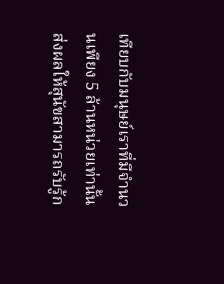เทียบกับมนุษย์เราที่มีจำนวนเพียง 5 ล้านหน่วยเท่านั้น ส่งผลให้สุนัขสามารถรับรู้ก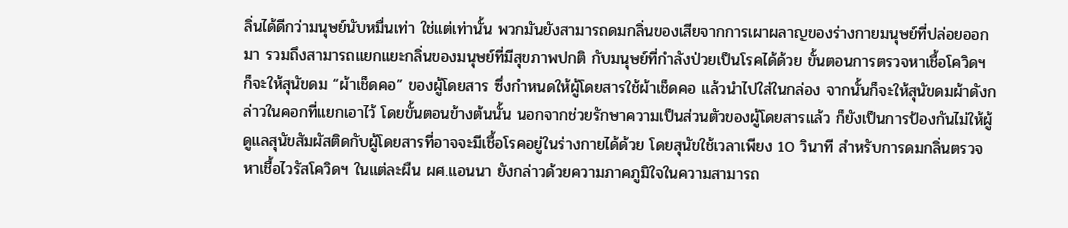ลิ่นได้ดีกว่ามนุษย์นับหมื่นเท่า ใช่แต่เท่านั้น พวกมันยังสามารถดมกลิ่นของเสียจากการเผาผลาญของร่างกายมนุษย์ที่ปล่อยออกมา รวมถึงสามารถแยกแยะกลิ่นของมนุษย์ที่มีสุขภาพปกติ กับมนุษย์ที่กำลังป่วยเป็นโรคได้ด้วย ขั้นตอนการตรวจหาเชื้อโควิดฯ ก็จะให้สุนัขดม “ผ้าเช็ดคอ” ของผู้โดยสาร ซึ่งกำหนดให้ผู้โดยสารใช้ผ้าเช็ดคอ แล้วนำไปใส่ในกล่อง จากนั้นก็จะให้สุนัขดมผ้าดังกล่าวในคอกที่แยกเอาไว้ โดยขั้นตอนข้างต้นนั้น นอกจากช่วยรักษาความเป็นส่วนตัวของผู้โดยสารแล้ว ก็ยังเป็นการป้องกันไม่ให้ผู้ดูแลสุนัขสัมผัสติดกับผู้โดยสารที่อาจจะมีเชื้อโรคอยู่ในร่างกายได้ด้วย โดยสุนัขใช้เวลาเพียง 10 วินาที สำหรับการดมกลิ่นตรวจหาเชื้อไวรัสโควิดฯ ในแต่ละผืน ผศ.แอนนา ยังกล่าวด้วยความภาคภูมิใจในความสามารถ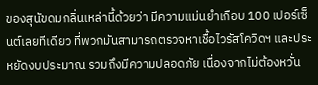ของสุนัขดมกลิ่นเหล่านี้ด้วยว่า มีความแม่นยำเกือบ 100 เปอร์เซ็นต์เลยทีเดียว ที่พวกมันสามารถตรวจหาเชื้อไวรัสโควิดฯ และประหยัดงบประมาณ รวมถึงมีความปลอดภัย เนื่องจากไม่ต้องหวั่น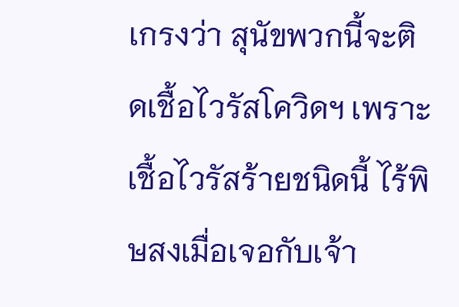เกรงว่า สุนัขพวกนี้จะติดเชื้อไวรัสโควิดฯ เพราะเชื้อไวรัสร้ายชนิดนี้ ไร้พิษสงเมื่อเจอกับเจ้า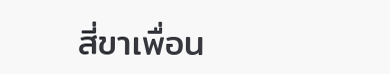สี่ขาเพื่อน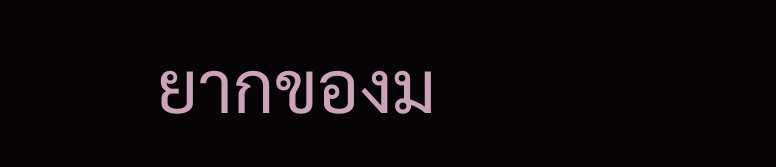ยากของม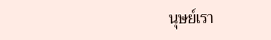นุษย์เรา